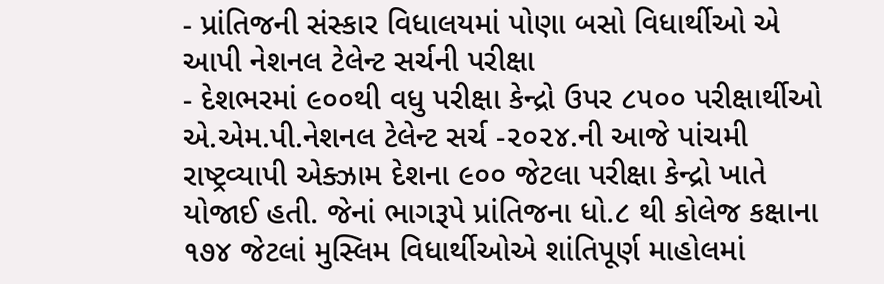- પ્રાંતિજની સંસ્કાર વિધાલયમાં પોણા બસો વિધાર્થીઓ એ આપી નેશનલ ટેલેન્ટ સર્ચની પરીક્ષા
- દેશભરમાં ૯૦૦થી વધુ પરીક્ષા કેન્દ્રો ઉપર ૮૫૦૦ પરીક્ષાર્થીઓ
એ.એમ.પી.નેશનલ ટેલેન્ટ સર્ચ -૨૦૨૪.ની આજે પાંચમી રાષ્ટ્રવ્યાપી એક્ઝામ દેશના ૯૦૦ જેટલા પરીક્ષા કેન્દ્રો ખાતે યોજાઈ હતી. જેનાં ભાગરૂપે પ્રાંતિજના ધો.૮ થી કોલેજ કક્ષાના ૧૭૪ જેટલાં મુસ્લિમ વિધાર્થીઓએ શાંતિપૂર્ણ માહોલમાં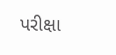પરીક્ષા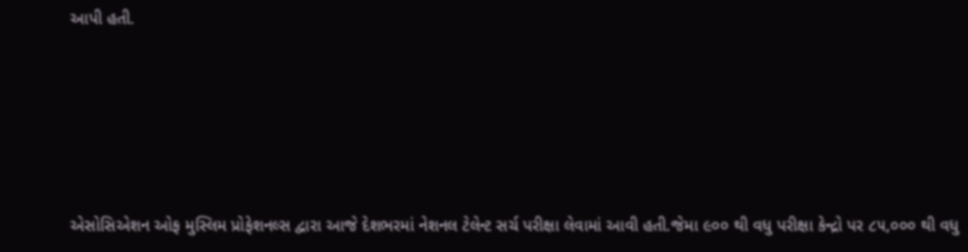આપી હતી.








એસોસિએશન ઓફ મુસ્લિમ પ્રોફેશનલ્સ દ્વારા આજે દેશભરમાં નેશનલ ટેલેન્ટ સર્ચ પરીક્ષા લેવામાં આવી હતી.જેમા ૯૦૦ થી વધુ પરીક્ષા કેન્દ્રો પર ૮૫,૦૦૦ થી વધુ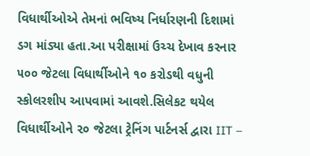વિધાર્થીઓએ તેમનાં ભવિષ્ય નિર્ધારણની દિશામાં ડગ માંડ્યા હતા.આ પરીક્ષામાં ઉચ્ચ દેખાવ કરનાર ૫૦૦ જેટલા વિધાર્થીઓને ૧૦ કરોડથી વધુની સ્કોલરશીપ આપવામાં આવશે.સિલેકટ થયેલ વિધાર્થીઓને ૨૦ જેટલા ટ્રેનિંગ પાર્ટનર્સ દ્વારા IIT –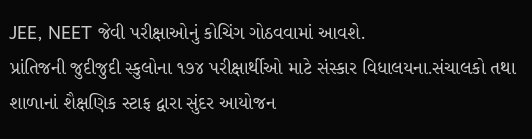JEE, NEET જેવી પરીક્ષાઓનું કોચિંગ ગોઠવવામાં આવશે.
પ્રાંતિજની જુદીજુદી સ્કુલોના ૧૭૪ પરીક્ષાર્થીઓ માટે સંસ્કાર વિધાલયના.સંચાલકો તથા શાળાનાં શૈક્ષણિક સ્ટાફ દ્વારા સુંદર આયોજન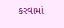કરવામાં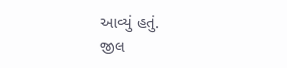આવ્યું હતું.
જીલ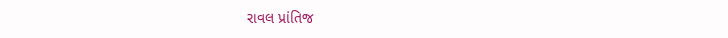રાવલ પ્રાંતિજ